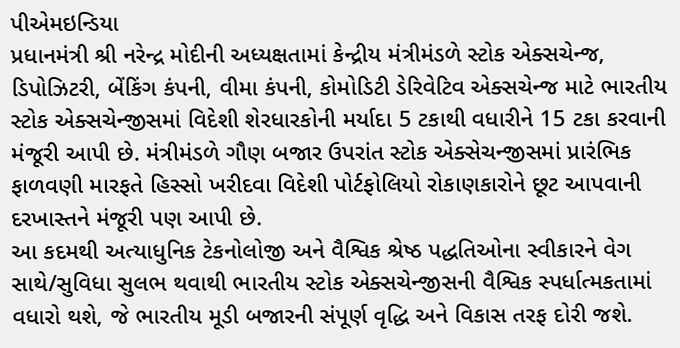પીએમઇન્ડિયા
પ્રધાનમંત્રી શ્રી નરેન્દ્ર મોદીની અધ્યક્ષતામાં કેન્દ્રીય મંત્રીમંડળે સ્ટોક એક્સચેન્જ, ડિપોઝિટરી, બેંકિંગ કંપની, વીમા કંપની, કોમોડિટી ડેરિવેટિવ એક્સચેન્જ માટે ભારતીય સ્ટોક એક્સચેન્જીસમાં વિદેશી શેરધારકોની મર્યાદા 5 ટકાથી વધારીને 15 ટકા કરવાની મંજૂરી આપી છે. મંત્રીમંડળે ગૌણ બજાર ઉપરાંત સ્ટોક એક્સેચન્જીસમાં પ્રારંભિક ફાળવણી મારફતે હિસ્સો ખરીદવા વિદેશી પોર્ટફોલિયો રોકાણકારોને છૂટ આપવાની દરખાસ્તને મંજૂરી પણ આપી છે.
આ કદમથી અત્યાધુનિક ટેકનોલોજી અને વૈશ્વિક શ્રેષ્ઠ પદ્ધતિઓના સ્વીકારને વેગ સાથે/સુવિધા સુલભ થવાથી ભારતીય સ્ટોક એક્સચેન્જીસની વૈશ્વિક સ્પર્ધાત્મકતામાં વધારો થશે, જે ભારતીય મૂડી બજારની સંપૂર્ણ વૃદ્ધિ અને વિકાસ તરફ દોરી જશે.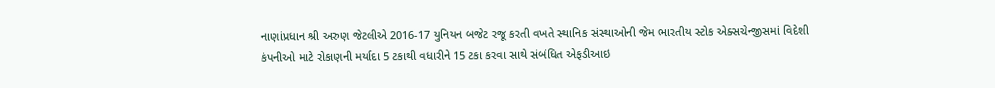નાણાંપ્રધાન શ્રી અરુણ જેટલીએ 2016-17 યુનિયન બજેટ રજૂ કરતી વખતે સ્થાનિક સંસ્થાઓની જેમ ભારતીય સ્ટોક એક્સચેન્જીસમાં વિદેશી કંપનીઓ માટે રોકાણની મર્યાદા 5 ટકાથી વધારીને 15 ટકા કરવા સાથે સંબંધિત એફડીઆઇ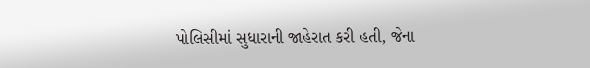પોલિસીમાં સુધારાની જાહેરાત કરી હતી, જેના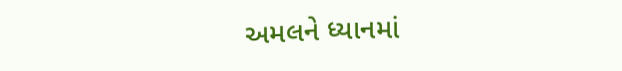અમલને ધ્યાનમાં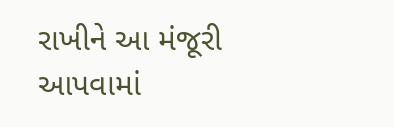રાખીને આ મંજૂરી આપવામાં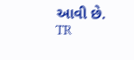આવી છે.
TR